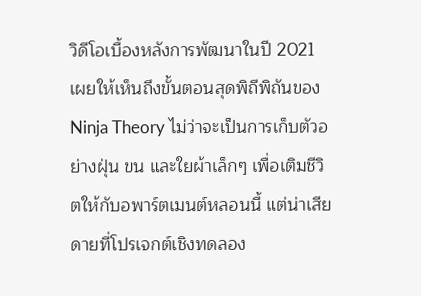วิดีโอเบื้องหลังการพัฒนาในปี 2021 เผยให้เห็นถึงขั้นตอนสุดพิถีพิถันของ Ninja Theory ไม่ว่าจะเป็นการเก็บตัวอย่างฝุ่น ขน และใยผ้าเล็กๆ เพื่อเติมชีวิตให้กับอพาร์ตเมนต์หลอนนี้ แต่น่าเสียดายที่โปรเจกต์เชิงทดลอง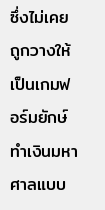ซึ่งไม่เคยถูกวางให้เป็นเกมฟอร์มยักษ์ทำเงินมหาศาลแบบ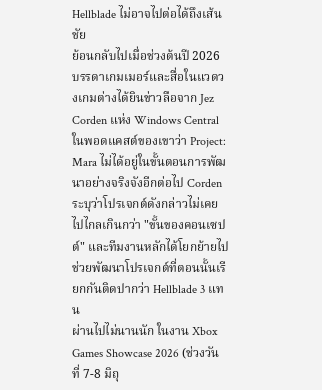Hellblade ไม่อาจไปต่อได้ถึงเส้นชัย
ย้อนกลับไปเมื่อช่วงต้นปี 2026 บรรดาเกมเมอร์และสื่อในแวดวงเกมต่างได้ยินข่าวลือจาก Jez Corden แห่ง Windows Central ในพอดแคสต์ของเขาว่า Project: Mara ไม่ได้อยู่ในขั้นตอนการพัฒนาอย่างจริงจังอีกต่อไป Corden ระบุว่าโปรเจกต์ดังกล่าวไม่เคยไปไกลเกินกว่า "ขั้นของคอนเซปต์" และทีมงานหลักได้โยกย้ายไปช่วยพัฒนาโปรเจกต์ที่ตอนนั้นเรียกกันติดปากว่า Hellblade 3 แทน
ผ่านไปไม่นานนัก ในงาน Xbox Games Showcase 2026 (ช่วงวันที่ 7-8 มิถุ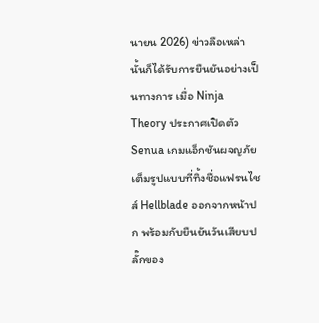นายน 2026) ข่าวลือเหล่านั้นก็ได้รับการยืนยันอย่างเป็นทางการ เมื่อ Ninja Theory ประกาศเปิดตัว Senua เกมแอ็กชันผจญภัยเต็มรูปแบบที่ทิ้งชื่อแฟรนไชส์ Hellblade ออกจากหน้าปก พร้อมกับยืนยันวันเสียบปลั๊กของ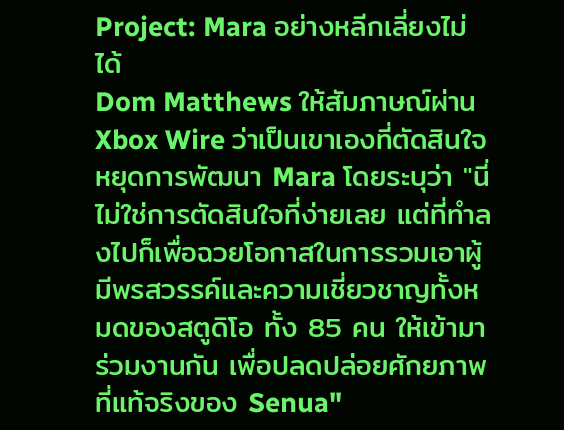Project: Mara อย่างหลีกเลี่ยงไม่ได้
Dom Matthews ให้สัมภาษณ์ผ่าน Xbox Wire ว่าเป็นเขาเองที่ตัดสินใจหยุดการพัฒนา Mara โดยระบุว่า "นี่ไม่ใช่การตัดสินใจที่ง่ายเลย แต่ที่ทำลงไปก็เพื่อฉวยโอกาสในการรวมเอาผู้มีพรสวรรค์และความเชี่ยวชาญทั้งหมดของสตูดิโอ ทั้ง 85 คน ให้เข้ามาร่วมงานกัน เพื่อปลดปล่อยศักยภาพที่แท้จริงของ Senua"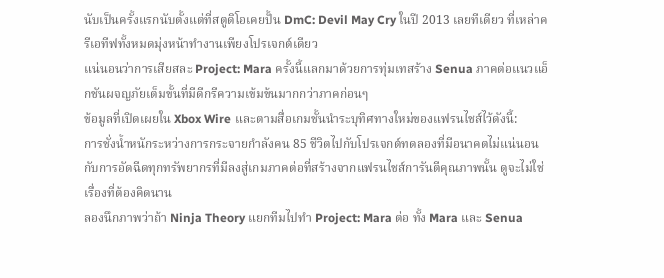นับเป็นครั้งแรกนับตั้งแต่ที่สตูดิโอเคยปั้น DmC: Devil May Cry ในปี 2013 เลยทีเดียว ที่เหล่าครีเอทีฟทั้งหมดมุ่งหน้าทำงานเพียงโปรเจกต์เดียว
แน่นอนว่าการเสียสละ Project: Mara ครั้งนี้แลกมาด้วยการทุ่มเทสร้าง Senua ภาคต่อแนวแอ็กชันผจญภัยเต็มขั้นที่มีดีกรีความเข้มข้นมากกว่าภาคก่อนๆ
ข้อมูลที่เปิดเผยใน Xbox Wire และตามสื่อเกมชั้นนำระบุทิศทางใหม่ของแฟรนไชส์ไว้ดังนี้:
การชั่งน้ำหนักระหว่างการกระจายกำลังคน 85 ชีวิตไปกับโปรเจกต์ทดลองที่มีอนาคตไม่แน่นอน กับการอัดฉีดทุกทรัพยากรที่มีลงสู่เกมภาคต่อที่สร้างจากแฟรนไชส์การันตีคุณภาพนั้น ดูจะไม่ใช่เรื่องที่ต้องคิดนาน
ลองนึกภาพว่าถ้า Ninja Theory แยกทีมไปทำ Project: Mara ต่อ ทั้ง Mara และ Senua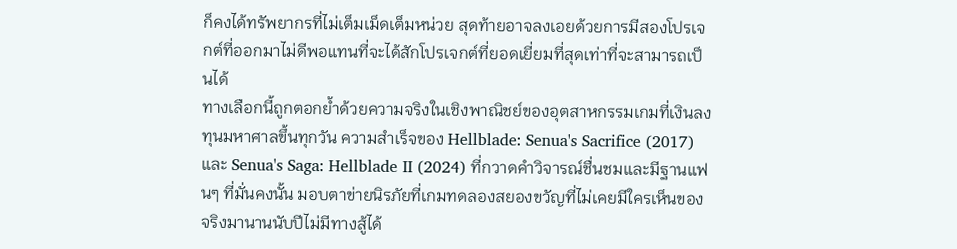ก็คงได้ทรัพยากรที่ไม่เต็มเม็ดเต็มหน่วย สุดท้ายอาจลงเอยด้วยการมีสองโปรเจกต์ที่ออกมาไม่ดีพอแทนที่จะได้สักโปรเจกต์ที่ยอดเยี่ยมที่สุดเท่าที่จะสามารถเป็นได้
ทางเลือกนี้ถูกตอกย้ำด้วยความจริงในเชิงพาณิชย์ของอุตสาหกรรมเกมที่เงินลงทุนมหาศาลขึ้นทุกวัน ความสำเร็จของ Hellblade: Senua's Sacrifice (2017) และ Senua's Saga: Hellblade II (2024) ที่กวาดคำวิจารณ์ชื่นชมและมีฐานแฟนๆ ที่มั่นคงนั้น มอบตาข่ายนิรภัยที่เกมทดลองสยองขวัญที่ไม่เคยมีใครเห็นของจริงมานานนับปีไม่มีทางสู้ได้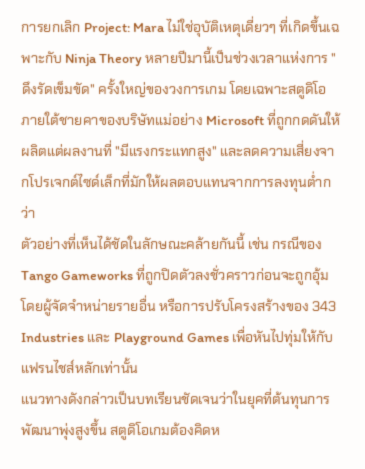การยกเลิก Project: Mara ไม่ใช่อุบัติเหตุเดี่ยวๆ ที่เกิดขึ้นเฉพาะกับ Ninja Theory หลายปีมานี้เป็นช่วงเวลาแห่งการ "ดึงรัดเข็มขัด" ครั้งใหญ่ของวงการเกม โดยเฉพาะสตูดิโอภายใต้ชายคาของบริษัทแม่อย่าง Microsoft ที่ถูกกดดันให้ผลิตแต่ผลงานที่ "มีแรงกระแทกสูง" และลดความเสี่ยงจากโปรเจกต์ไซด์เล็กที่มักให้ผลตอบแทนจากการลงทุนต่ำกว่า
ตัวอย่างที่เห็นได้ชัดในลักษณะคล้ายกันนี้ เช่น กรณีของ Tango Gameworks ที่ถูกปิดตัวลงชั่วคราวก่อนจะถูกอุ้มโดยผู้จัดจำหน่ายรายอื่น หรือการปรับโครงสร้างของ 343 Industries และ Playground Games เพื่อหันไปทุ่มให้กับแฟรนไชส์หลักเท่านั้น
แนวทางดังกล่าวเป็นบทเรียนชัดเจนว่าในยุคที่ต้นทุนการพัฒนาพุ่งสูงขึ้น สตูดิโอเกมต้องคิดห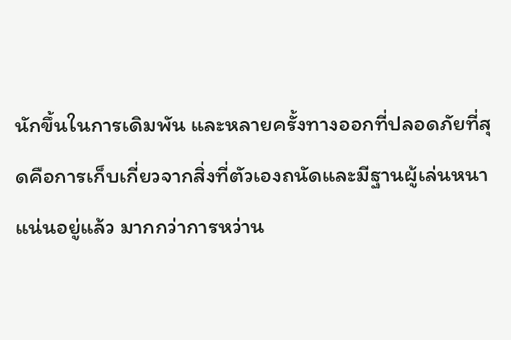นักขึ้นในการเดิมพัน และหลายครั้งทางออกที่ปลอดภัยที่สุดคือการเก็บเกี่ยวจากสิ่งที่ตัวเองถนัดและมีฐานผู้เล่นหนาแน่นอยู่แล้ว มากกว่าการหว่าน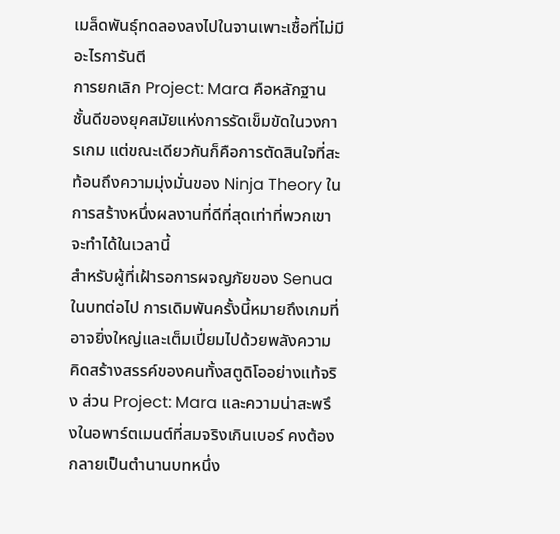เมล็ดพันธุ์ทดลองลงไปในจานเพาะเชื้อที่ไม่มีอะไรการันตี
การยกเลิก Project: Mara คือหลักฐานชั้นดีของยุคสมัยแห่งการรัดเข็มขัดในวงการเกม แต่ขณะเดียวกันก็คือการตัดสินใจที่สะท้อนถึงความมุ่งมั่นของ Ninja Theory ในการสร้างหนึ่งผลงานที่ดีที่สุดเท่าที่พวกเขาจะทำได้ในเวลานี้
สำหรับผู้ที่เฝ้ารอการผจญภัยของ Senua ในบทต่อไป การเดิมพันครั้งนี้หมายถึงเกมที่อาจยิ่งใหญ่และเต็มเปี่ยมไปด้วยพลังความคิดสร้างสรรค์ของคนทั้งสตูดิโออย่างแท้จริง ส่วน Project: Mara และความน่าสะพรึงในอพาร์ตเมนต์ที่สมจริงเกินเบอร์ คงต้องกลายเป็นตำนานบทหนึ่ง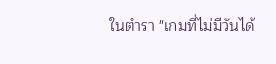ในตำรา "เกมที่ไม่มีวันได้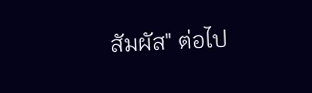สัมผัส" ต่อไป